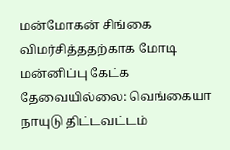மன்மோகன் சிங்கை விமர்சித்ததற்காக மோடி மன்னிப்பு கேட்க தேவையில்லை: வெங்கையா நாயுடு திட்டவட்டம்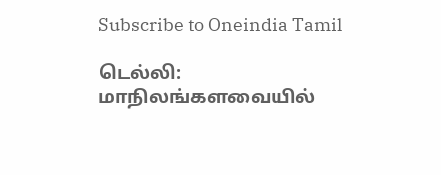Subscribe to Oneindia Tamil

டெல்லி: மாநிலங்களவையில்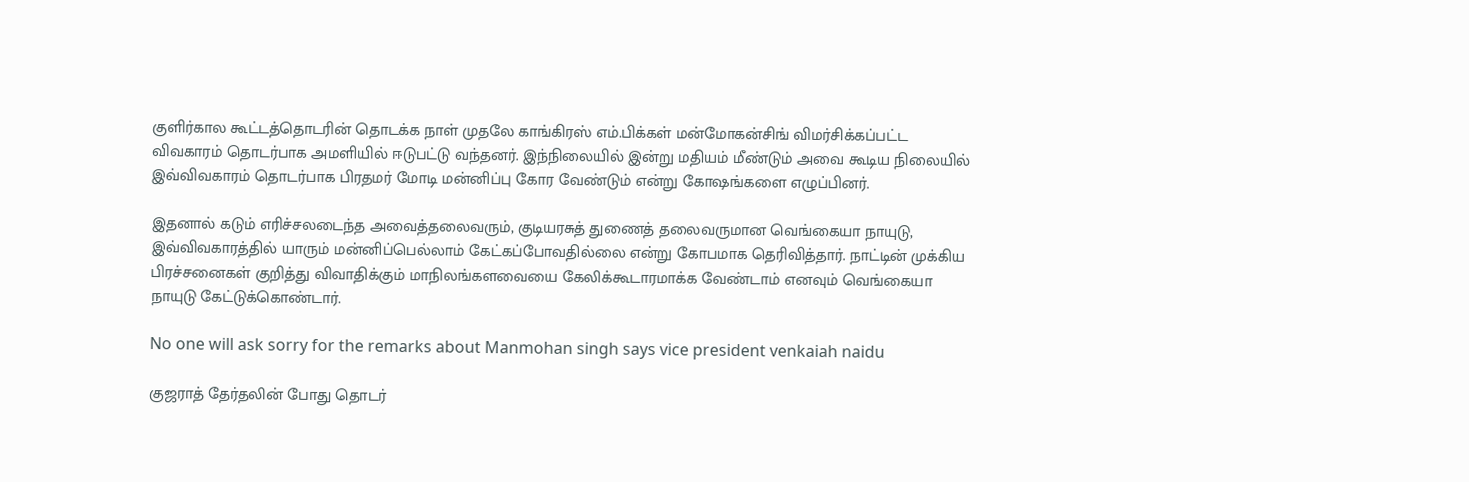குளிர்கால கூட்டத்தொடரின் தொடக்க நாள் முதலே காங்கிரஸ் எம்.பிக்கள் மன்மோகன்சிங் விமர்சிக்கப்பட்ட விவகாரம் தொடர்பாக அமளியில் ஈடுபட்டு வந்தனர். இந்நிலையில் இன்று மதியம் மீண்டும் அவை கூடிய நிலையில் இவ்விவகாரம் தொடர்பாக பிரதமர் மோடி மன்னிப்பு கோர வேண்டும் என்று கோஷங்களை எழுப்பினர்.

இதனால் கடும் எரிச்சலடைந்த அவைத்தலைவரும், குடியரசுத் துணைத் தலைவருமான வெங்கையா நாயுடு, இவ்விவகாரத்தில் யாரும் மன்னிப்பெல்லாம் கேட்கப்போவதில்லை என்று கோபமாக தெரிவித்தார். நாட்டின் முக்கிய பிரச்சனைகள் குறித்து விவாதிக்கும் மாநிலங்களவையை கேலிக்கூடாரமாக்க வேண்டாம் எனவும் வெங்கையா நாயுடு கேட்டுக்கொண்டார்.

No one will ask sorry for the remarks about Manmohan singh says vice president venkaiah naidu

குஜராத் தேர்தலின் போது தொடர்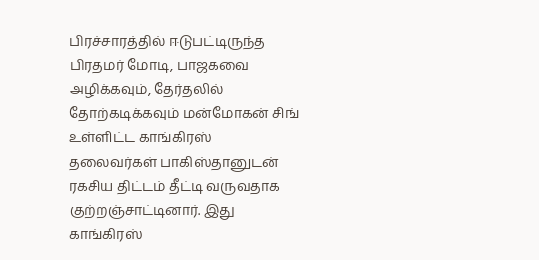பிரச்சாரத்தில் ஈடுபட்டிருந்த பிரதமர் மோடி, பாஜகவை அழிக்கவும், தேர்தலில் தோற்கடிக்கவும் மன்மோகன் சிங் உள்ளிட்ட காங்கிரஸ் தலைவர்கள் பாகிஸ்தானுடன் ரகசிய திட்டம் தீட்டி வருவதாக குற்றஞ்சாட்டினார். இது காங்கிரஸ்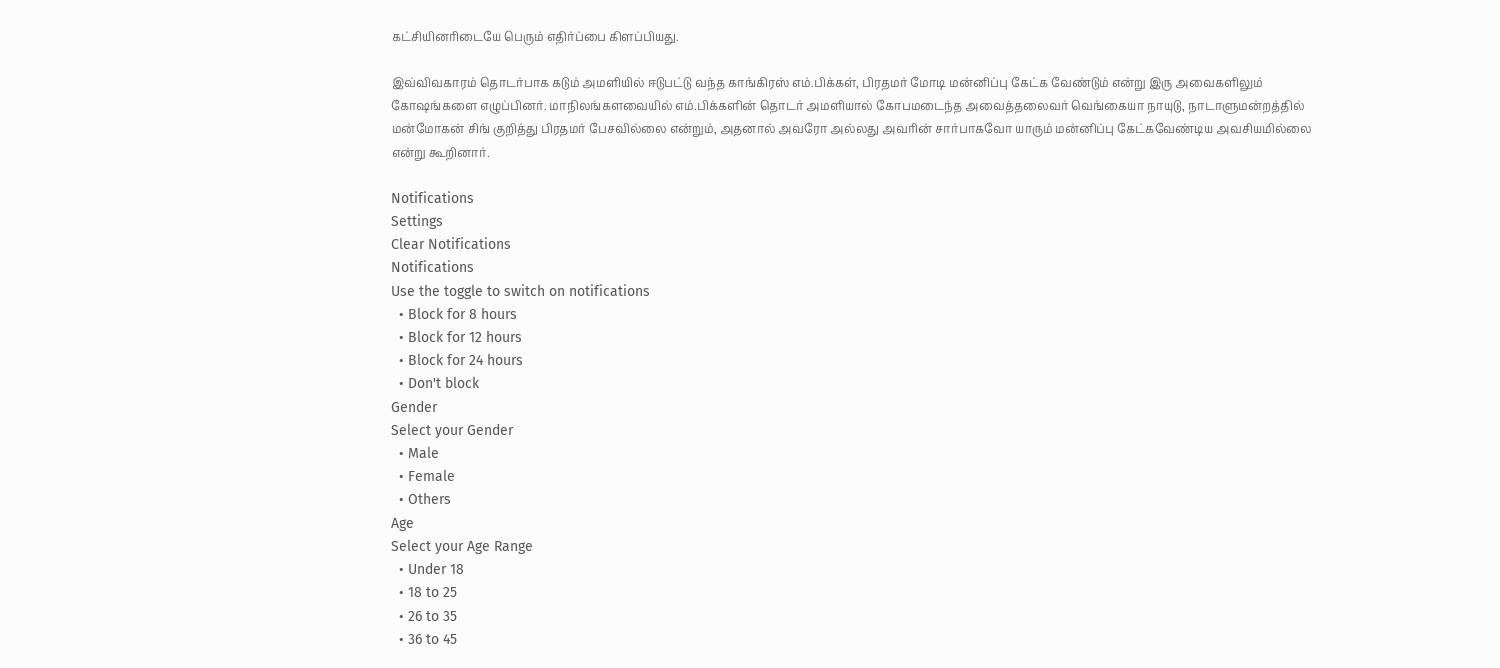கட்சியினரிடையே பெரும் எதிர்ப்பை கிளப்பியது.

இவ்விவகாரம் தொடர்பாக கடும் அமளியில் ஈடுபட்டு வந்த காங்கிரஸ் எம்.பிக்கள், பிரதமர் மோடி மன்னிப்பு கேட்க வேண்டும் என்று இரு அவைகளிலும் கோஷங்களை எழுப்பினர். மாநிலங்களவையில் எம்.பிக்களின் தொடர் அமளியால் கோபமடைந்த அவைத்தலைவர் வெங்கையா நாயுடு, நாடாளுமன்றத்தில் மன்மோகன் சிங் குறித்து பிரதமர் பேசவில்லை என்றும், அதனால் அவரோ அல்லது அவரின் சார்பாகவோ யாரும் மன்னிப்பு கேட்கவேண்டிய அவசியமில்லை என்று கூறினார்.

Notifications
Settings
Clear Notifications
Notifications
Use the toggle to switch on notifications
  • Block for 8 hours
  • Block for 12 hours
  • Block for 24 hours
  • Don't block
Gender
Select your Gender
  • Male
  • Female
  • Others
Age
Select your Age Range
  • Under 18
  • 18 to 25
  • 26 to 35
  • 36 to 45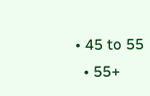• 45 to 55
  • 55+